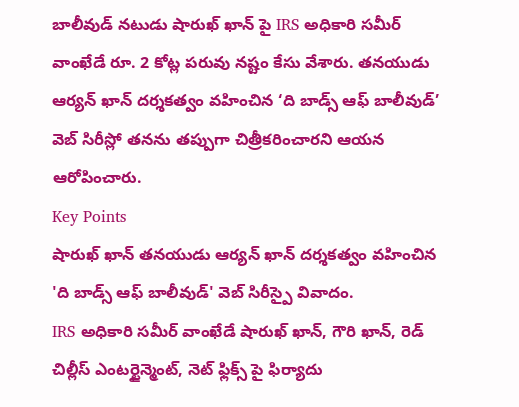బాలీవుడ్ నటుడు షారుఖ్ ఖాన్ పై IRS అధికారి సమీర్ వాంఖేడే రూ. 2 కోట్ల పరువు నష్టం కేసు వేశారు. తనయుడు ఆర్యన్ ఖాన్ దర్శకత్వం వహించిన ‘ది బాడ్స్ ఆఫ్ బాలీవుడ్’ వెబ్ సిరీస్లో తనను తప్పుగా చిత్రీకరించారని ఆయన ఆరోపించారు.
Key Points
షారుఖ్ ఖాన్ తనయుడు ఆర్యన్ ఖాన్ దర్శకత్వం వహించిన 'ది బాడ్స్ ఆఫ్ బాలీవుడ్' వెబ్ సిరీస్పై వివాదం.
IRS అధికారి సమీర్ వాంఖేడే షారుఖ్ ఖాన్, గౌరి ఖాన్, రెడ్ చిల్లీస్ ఎంటర్టైన్మెంట్, నెట్ ఫ్లిక్స్ పై ఫిర్యాదు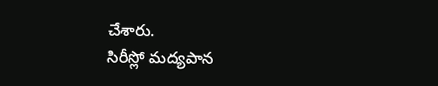చేశారు.
సిరీస్లో మద్యపాన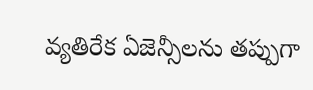వ్యతిరేక ఏజెన్సీలను తప్పుగా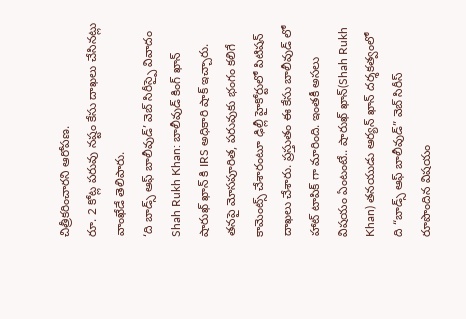చిత్రీకరించారని ఆరోపణ.
రూ. 2 కోట్ల పరువు నష్టం కేసు దాఖలు చేసినట్లు వాంఖేడే తెలిపారు.
‘ది బాడ్స్ ఆఫ్ బాలీవుడ్’ వెబ్ సిరీస్పై వివాదం
Shah Rukh Khan: బాలీవుడ్ కింగ్ ఖాన్ షారుఖ్ ఖాన్ కి IRS అధికారి షాక్ ఇచ్చారు. తనపై మోసపూరిత, పరువుకు భంగం కలిగే కామెంట్స్ చేశారంటూ ఢిల్లీ హైకోర్టులో పిటిషన్ దాఖలు చేశారు. ప్రస్తుతం ఈ కేసు బాలీవుడ్ లో హాట్ టాపిక్ గా మారింది. ఇంతకీ అసలు విషయం ఏంటంటే.. షారుఖ్ ఖాన్(Shah Rukh Khan) తనయుడు ఆర్యన్ ఖాన్ దర్శకత్వంలో ది “బాడ్స్ ఆఫ్ బాలీవుడ్” వెబ్ సిరీస్ రూపొందిన విషయం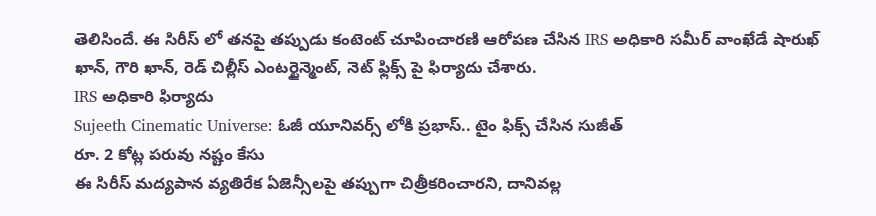తెలిసిందే. ఈ సిరీస్ లో తనపై తప్పుడు కంటెంట్ చూపించారణి ఆరోపణ చేసిన IRS అధికారి సమీర్ వాంఖేడే షారుఖ్ ఖాన్, గౌరి ఖాన్, రెడ్ చిల్లీస్ ఎంటర్టైన్మెంట్, నెట్ ఫ్లిక్స్ పై ఫిర్యాదు చేశారు.
IRS అధికారి ఫిర్యాదు
Sujeeth Cinematic Universe: ఓజీ యూనివర్స్ లోకి ప్రభాస్.. టైం ఫిక్స్ చేసిన సుజీత్
రూ. 2 కోట్ల పరువు నష్టం కేసు
ఈ సిరీస్ మద్యపాన వ్యతిరేక ఏజెన్సీలపై తప్పుగా చిత్రీకరించారని, దానివల్ల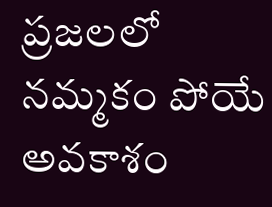ప్రజలలో నమ్మకం పోయే అవకాశం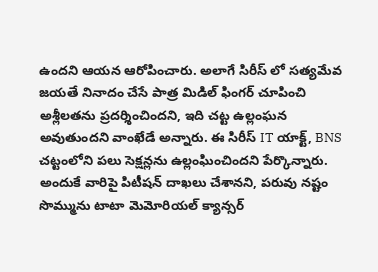ఉందని ఆయన ఆరోపించారు. అలాగే సిరీస్ లో సత్యమేవ జయతే నినాదం చేసే పాత్ర మిడిల్ ఫింగర్ చూపించి అశ్లీలతను ప్రదర్శించిందని, ఇది చట్ట ఉల్లంఘన అవుతుందని వాంఖేడే అన్నారు. ఈ సిరీస్ IT యాక్ట్, BNS చట్టంలోని పలు సెక్షన్లను ఉల్లంఘించిందని పేర్కొన్నారు. అందుకే వారిపై పిటీషన్ దాఖలు చేశానని, పరువు నష్టం సొమ్మును టాటా మెమోరియల్ క్యాన్సర్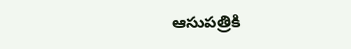ఆసుపత్రికి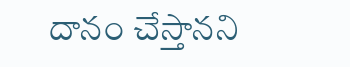దానం చేస్తానని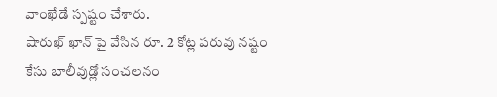వాంఖేడే స్పష్టం చేశారు.
షారుఖ్ ఖాన్ పై వేసిన రూ. 2 కోట్ల పరువు నష్టం కేసు బాలీవుడ్లో సంచలనం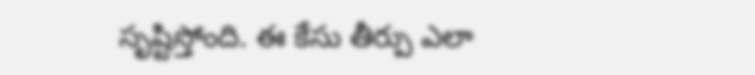సృష్టిస్తోంది. ఈ కేసు తీర్పు ఎలా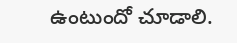ఉంటుందో చూడాలి.